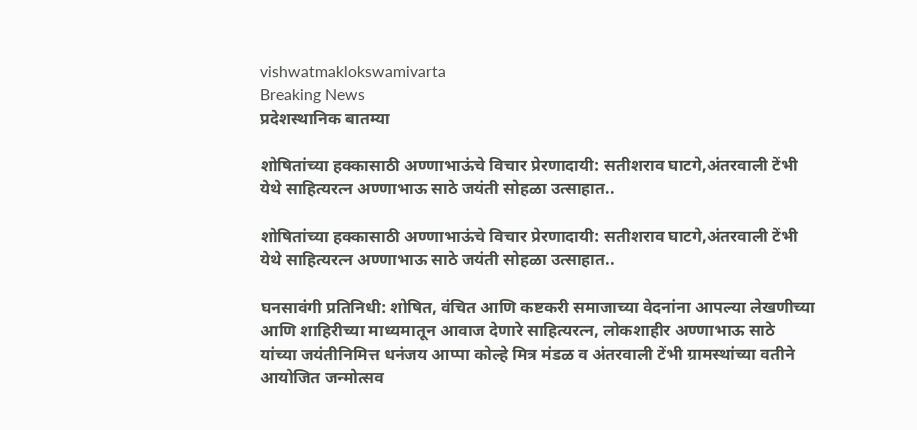vishwatmaklokswamivarta
Breaking News
प्रदेशस्थानिक बातम्या

शोषितांच्या हक्कासाठी अण्णाभाऊंचे विचार प्रेरणादायी: सतीशराव घाटगे,अंतरवाली टेंभी येथे साहित्यरत्न अण्णाभाऊ साठे जयंती सोहळा उत्साहात..

शोषितांच्या हक्कासाठी अण्णाभाऊंचे विचार प्रेरणादायी: सतीशराव घाटगे,अंतरवाली टेंभी येथे साहित्यरत्न अण्णाभाऊ साठे जयंती सोहळा उत्साहात..

घनसावंगी प्रतिनिधी: शोषित, वंचित आणि कष्टकरी समाजाच्या वेदनांना आपल्या लेखणीच्या आणि शाहिरीच्या माध्यमातून आवाज देणारे साहित्यरत्न, लोकशाहीर अण्णाभाऊ साठे यांच्या जयंतीनिमित्त धनंजय आप्पा कोल्हे मित्र मंडळ व अंतरवाली टेंभी ग्रामस्थांच्या वतीने आयोजित जन्मोत्सव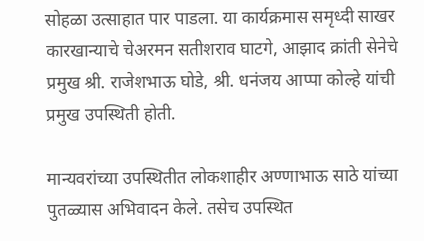सोहळा उत्साहात पार पाडला. या कार्यक्रमास समृध्दी साखर कारखान्याचे चेअरमन सतीशराव घाटगे, आझाद क्रांती सेनेचे प्रमुख श्री. राजेशभाऊ घोडे, श्री. धनंजय आप्पा कोल्हे यांची प्रमुख उपस्थिती होती.

मान्यवरांच्या उपस्थितीत लोकशाहीर अण्णाभाऊ साठे यांच्या पुतळ्यास अभिवादन केले. तसेच उपस्थित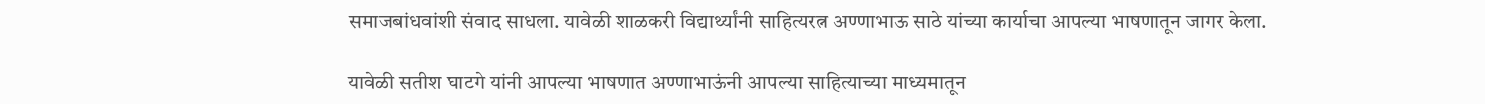समाजबांधवांशी संवाद साधला. यावेळी शाळकरी विद्यार्थ्यांनी साहित्यरत्न अण्णाभाऊ साठे यांच्या कार्याचा आपल्या भाषणातून जागर केला.

यावेळी सतीश घाटगे यांनी आपल्या भाषणात अण्णाभाऊंनी आपल्या साहित्याच्या माध्यमातून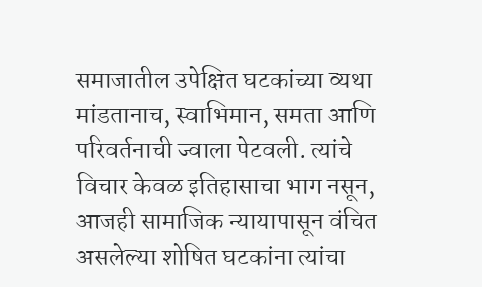समाजातील उपेक्षित घटकांच्या व्यथा मांडतानाच, स्वाभिमान, समता आणि परिवर्तनाची ज्वाला पेटवली. त्यांचे विचार केवळ इतिहासाचा भाग नसून, आजही सामाजिक न्यायापासून वंचित असलेल्या शोषित घटकांना त्यांचा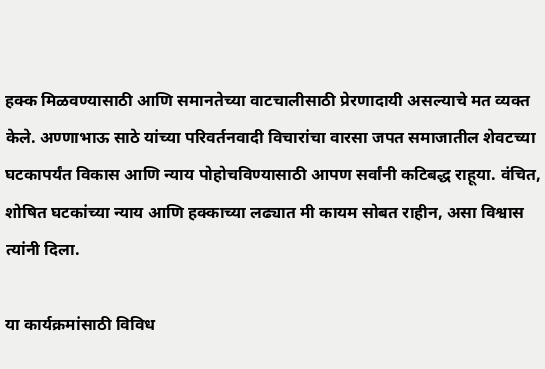हक्क मिळवण्यासाठी आणि समानतेच्या वाटचालीसाठी प्रेरणादायी असल्याचे मत व्यक्त केले. अण्णाभाऊ साठे यांच्या परिवर्तनवादी विचारांचा वारसा जपत समाजातील शेवटच्या घटकापर्यंत विकास आणि न्याय पोहोचविण्यासाठी आपण सर्वांनी कटिबद्ध राहूया. वंचित, शोषित घटकांच्या न्याय आणि हक्काच्या लढ्यात मी कायम सोबत राहीन, असा विश्वास त्यांनी दिला.

या कार्यक्रमांसाठी विविध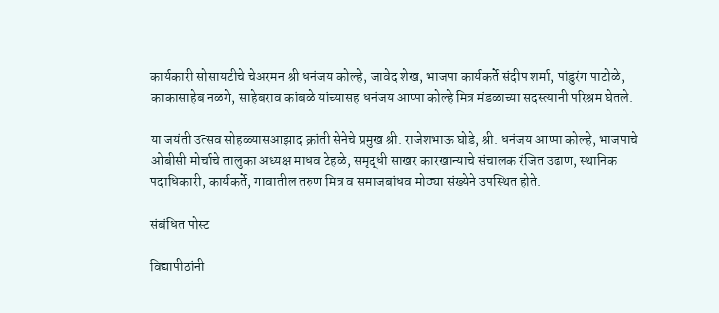कार्यकारी सोसायटीचे चेअरमन श्री धनंजय कोल्हे, जावेद शेख, भाजपा कार्यकर्ते संदीप शर्मा, पांडुरंग पाटोळे, काकासाहेब नळगे, साहेबराव कांबळे यांच्यासह धनंजय आप्पा कोल्हे मित्र मंडळाच्या सदस्त्यानी परिश्रम घेतले.

या जयंती उत्सव सोहळ्यासआझाद क्रांती सेनेचे प्रमुख श्री. राजेशभाऊ घोडे, श्री. धनंजय आप्पा कोल्हे, भाजपाचे ओबीसी मोर्चाचे तालुका अध्यक्ष माधव टेहळे, समृद्धी साखर कारखान्याचे संचालक रंजित उढाण, स्थानिक पदाधिकारी, कार्यकर्ते, गावातील तरुण मित्र व समाजबांधव मोठ्या संख्येने उपस्थित होते.

संबंधित पोस्ट

विद्यापीठांनी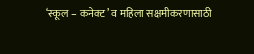‘स्कूल – कनेक्ट’ व महिला सक्षमीकरणासाठी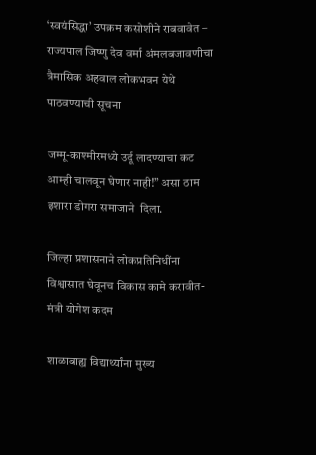‘स्वयंसिद्धा’ उपक्रम कसोशीने राबवावेत – राज्यपाल जिष्णु देव वर्मा अंमलबजावणीचा त्रैमासिक अहवाल लोकभवन येथे पाठवण्याची सूचना

जम्मू-काश्मीरमध्ये उर्दू लादण्याचा कट आम्ही चालवून घेणार नाही!” असा ठाम इशारा डोगरा समाजाने  दिला.

जिल्हा प्रशासनाने लोकप्रतिनिधींना विश्वासात घेवूनच विकास कामे करावीत- मंत्री योगेश कदम

शाळाबाह्य विद्यार्थ्यांना मुख्य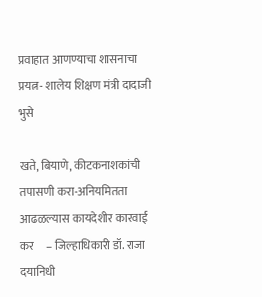प्रवाहात आणण्याचा शासनाचा प्रयत्न- शालेय शिक्षण मंत्री दादाजी भुसे

खते, बियाणे, कीटकनाशकांची तपासणी करा-अनियमितता आढळल्यास कायदेशीर कारवाई कर     – जिल्हाधिकारी डॉ. राजा दयानिधी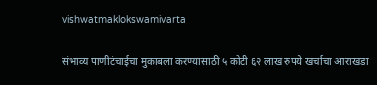vishwatmaklokswamivarta

संभाव्य पाणीटंचाईचा मुकाबला करण्यासाठी ५ कोटी ६२ लाख‌ रुपये खर्चाचा आराखडा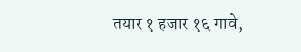तयार १ हजार १६ गावे,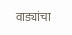वाड्यांचा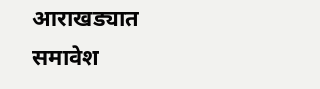आराखड्यात समावेश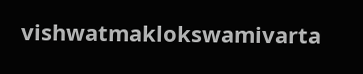vishwatmaklokswamivarta